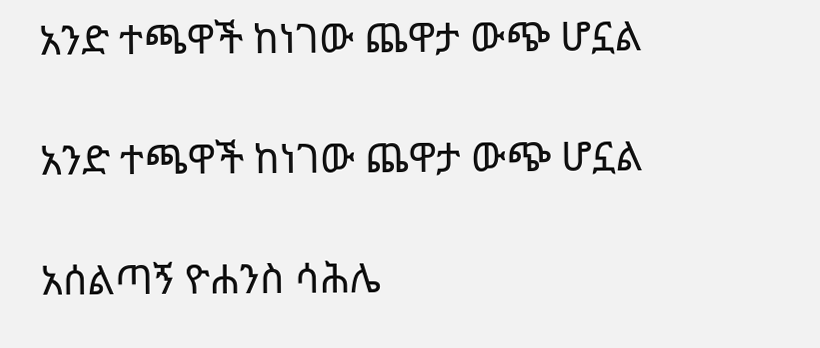አንድ ተጫዋች ከነገው ጨዋታ ውጭ ሆኗል

አንድ ተጫዋች ከነገው ጨዋታ ውጭ ሆኗል

አሰልጣኝ ዮሐንስ ሳሕሌ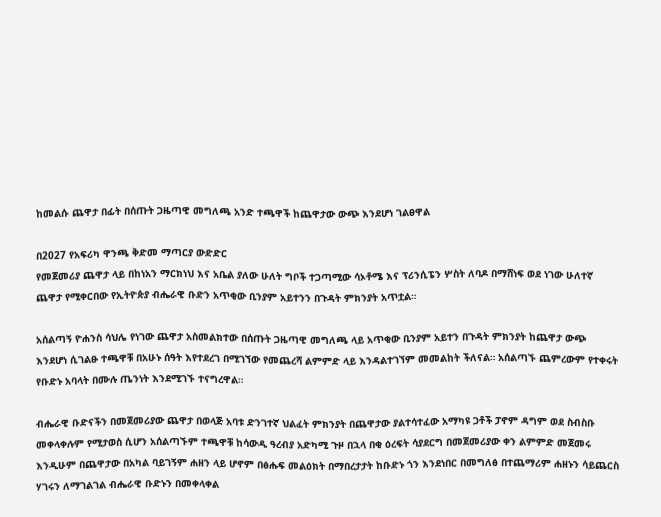ከመልሱ ጨዋታ በፊት በሰጡት ጋዜጣዊ መግለጫ አንድ ተጫዋች ከጨዋታው ውጭ እንደሆነ ገልፀዋል

በ2027 የአፍሪካ ዋንጫ ቅድመ ማጣርያ ውድድር
የመጀመሪያ ጨዋታ ላይ በከነአን ማርክነህ እና አቤል ያለው ሁለት ግቦች ተጋጣሚው ሳኦቶሜ እና ፕሪንሲፔን ሦስት ለባዶ በማሸነፍ ወደ ነገው ሁለተኛ ጨዋታ የሚቀርበው የኢትዮጵያ ብሔራዊ ቡድን አጥቂው ቢንያም አይተንን በጉዳት ምክንያት አጥቷል።

አሰልጣኝ ዮሐንስ ሳህሌ የነገው ጨዋታ አስመልክተው በሰጡት ጋዜጣዊ መግለጫ ላይ አጥቂው ቢንያም አይተን በጉዳት ምክንያት ከጨዋታ ውጭ እንደሆነ ሲገልፁ ተጫዋቹ በአሁኑ ሰዓት እየተደረገ በሚገኘው የመጨረሻ ልምምድ ላይ እንዳልተገኘም መመልከት ችለናል። አሰልጣኙ ጨምረውም የተቀሩት የቡድኑ አባላት በሙሉ ጤንነት እንደሚገኙ ተናግረዋል።

ብሔራዊ ቡድናችን በመጀመሪያው ጨዋታ በወላጅ አባቱ ድንገተኛ ህልፈት ምክንያት በጨዋታው ያልተሳተፈው አማካዩ ጋቶች ፓኖም ዳግም ወደ ስብስቡ መቀላቀሉም የሚታወስ ሲሆን አሰልጣኙም ተጫዋቹ ከሳውዲ ዓረብያ አድካሚ ጉዞ በኋላ በቂ ዕረፍት ሳያደርግ በመጀመሪያው ቀን ልምምድ መጀመሩ እንዲሁም በጨዋታው በአካል ባይገኝም ሐዘን ላይ ሆኖም በፅሑፍ መልዕክት በማበረታታት ከቡድኑ ጎን እንደነበር በመግለፅ በተጨማሪም ሐዘኑን ሳይጨርስ ሃገሩን ለማገልገል ብሔራዊ ቡድኑን በመቀላቀል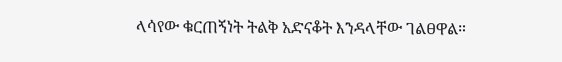ላሳየው ቁርጠኝነት ትልቅ አድናቆት እንዳላቸው ገልፀዋል።